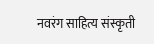नवरंग साहित्य संस्कृती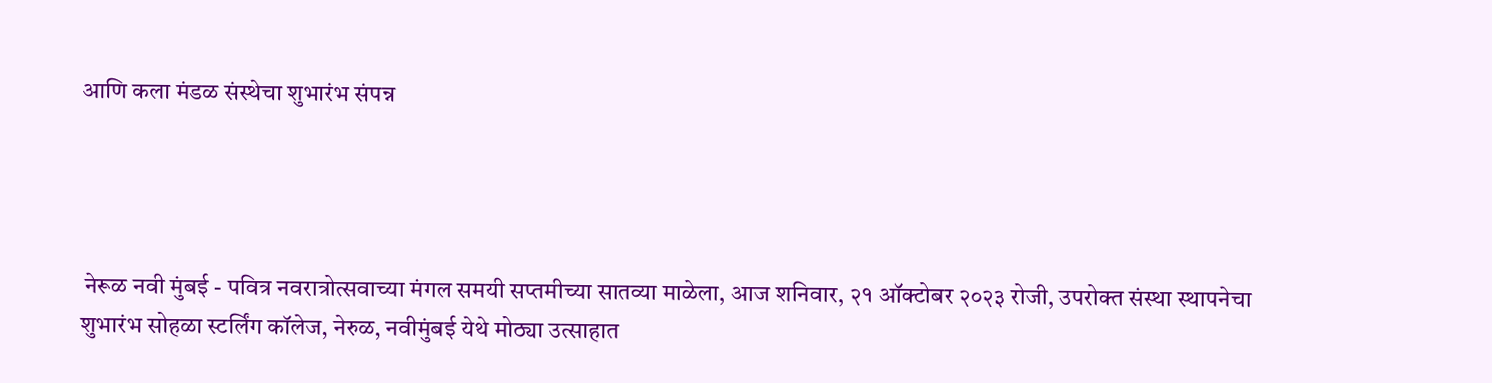आणि कला मंडळ संस्थेचा शुभारंभ संपन्न




 नेरूळ नवी मुंबई - पवित्र नवरात्रोत्सवाच्या मंगल समयी सप्तमीच्या सातव्या माळेला, आज शनिवार, २१ ऑक्टोबर २०२३ रोजी, उपरोक्त संस्था स्थापनेचा शुभारंभ सोहळा स्टर्लिंग कॉलेज, नेरुळ, नवीमुंबई येथे मोठ्या उत्साहात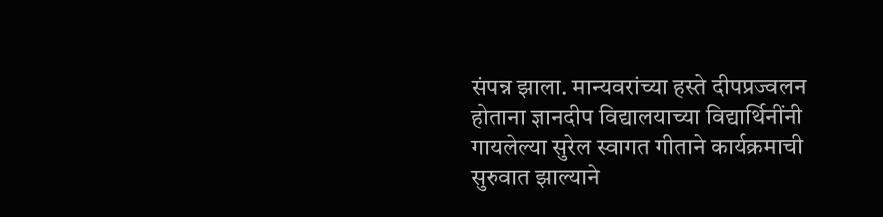संपन्न झाला. मान्यवरांच्या हस्ते दीपप्रज्वलन होताना ज्ञानदीप विद्यालयाच्या विद्यार्थिनींनी गायलेल्या सुरेल स्वागत गीताने कार्यक्रमाची सुरुवात झाल्याने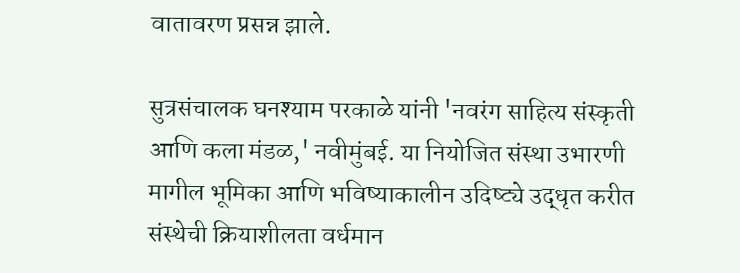वातावरण प्रसन्न झाले.

सुत्रसंचालक घनश्याम परकाळे यांनी 'नवरंग साहित्य संस्कृती आणि कला मंडळ,' नवीमुंबई. या नियोजित संस्था उभारणी मागील भूमिका आणि भविष्याकालीन उदिष्ट्ये उद्धृत करीत संस्थेची क्रियाशीलता वर्धमान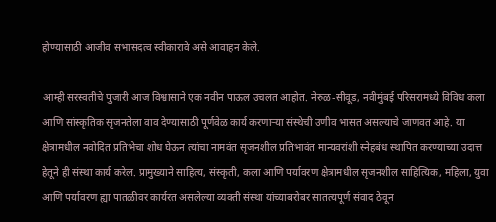होण्यासाठी आजीव सभासदत्व स्वीकारावे असे आवाहन केले.

आम्ही सरस्वतीचे पुजारी आज विश्वासाने एक नवीन पाऊल उचलत आहोत. नेरुळ-सीवूड, नवीमुंबई परिसरामध्ये विविध कला आणि सांस्कृतिक सृजनतेला वाव देण्यासाठी पूर्णवेळ कार्य करणाऱ्या संस्थेची उणीव भासत असल्याचे जाणवत आहे. या क्षेत्रामधील नवोदित प्रतिभेचा शोध घेऊन त्यांचा नामवंत सृजनशील प्रतिभावंत मान्यवरांशी स्नेहबंध स्थापित करण्याच्या उदात्त हेतूने ही संस्था कार्य करेल. प्रामुख्याने साहित्य, संस्कृती, कला आणि पर्यावरण क्षेत्रामधील सृजनशील साहित्यिक, महिला, युवा आणि पर्यावरण ह्या पातळीवर कार्यरत असलेल्या व्यक्ती संस्था यांच्याबरोबर सातत्यपूर्ण संवाद ठेवून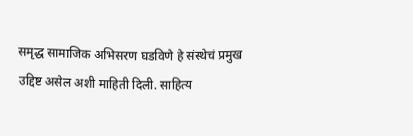समृद्ध सामाजिक अभिसरण घडविणे हे संस्थेचं प्रमुख उद्दिष्ट असेल अशी माहिती दिली. साहित्य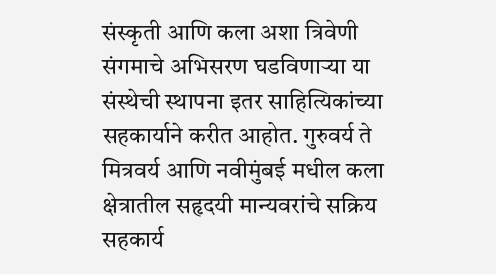संस्कृती आणि कला अशा त्रिवेणी संगमाचे अभिसरण घडविणाऱ्या या संस्थेची स्थापना इतर साहित्यिकांच्या सहकार्याने करीत आहोत. गुरुवर्य ते मित्रवर्य आणि नवीमुंबई मधील कला क्षेत्रातील सहृदयी मान्यवरांचे सक्रिय सहकार्य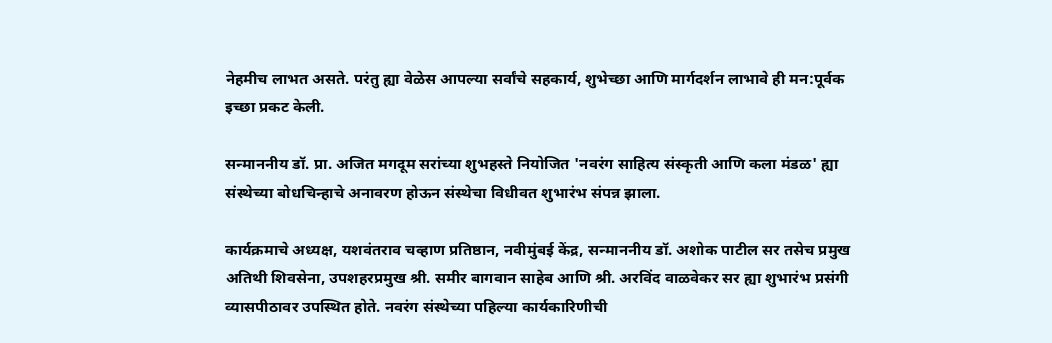नेहमीच लाभत असते. परंतु ह्या वेळेस आपल्या सर्वांचे सहकार्य, शुभेच्छा आणि मार्गदर्शन लाभावे ही मन:पूर्वक इच्छा प्रकट केली.

सन्माननीय डॉ. प्रा. अजित मगदूम सरांच्या शुभहस्ते नियोजित 'नवरंग साहित्य संस्कृती आणि कला मंडळ' ह्या संस्थेच्या बोधचिन्हाचे अनावरण होऊन संस्थेचा विधीवत शुभारंभ संपन्न झाला.

कार्यक्रमाचे अध्यक्ष, यशवंतराव चव्हाण प्रतिष्ठान, नवीमुंबई केंद्र, सन्माननीय डॉ. अशोक पाटील सर तसेच प्रमुख अतिथी शिवसेना, उपशहरप्रमुख श्री. समीर बागवान साहेब आणि श्री. अरविंद वाळवेकर सर ह्या शुभारंभ प्रसंगी व्यासपीठावर उपस्थित होते. नवरंग संस्थेच्या पहिल्या कार्यकारिणीची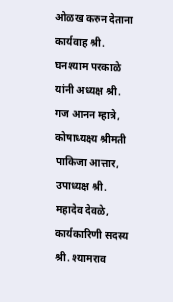ओळख करुन देताना कार्यवाह श्री. घनश्याम परकाळे यांनी अध्यक्ष श्री. गज आनन म्हात्रे, कोषाध्यक्ष्य श्रीमती पाकिजा आत्तार, उपाध्यक्ष श्री. महादेव देवळे, कार्यकारिणी सदस्य श्री. श्यामराव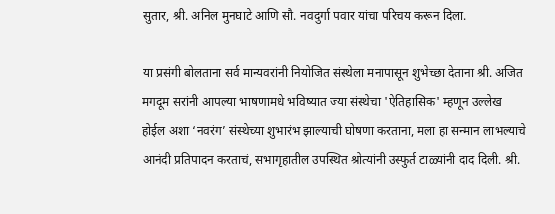सुतार, श्री. अनिल मुनघाटे आणि सौ. नवदुर्गा पवार यांचा परिचय करून दिला.

या प्रसंगी बोलताना सर्व मान्यवरांनी नियोजित संस्थेला मनापासून शुभेच्छा देताना श्री. अजित मगदूम सरांनी आपल्या भाषणामधे भविष्यात ज्या संस्थेचा 'ऐतिहासिक' म्हणून उल्लेख होईल अशा ‘नवरंग’ संस्थेच्या शुभारंभ झाल्याची घोषणा करताना, मला हा सन्मान लाभल्याचे आनंदी प्रतिपादन करताचं, सभागृहातील उपस्थित श्रोत्यांनी उस्फुर्त टाळ्यांनी दाद दिली. श्री.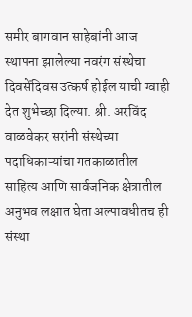समीर बागवान साहेबांनी आज स्थापना झालेल्या नवरंग संस्थेचा दिवसेंदिवस उत्कर्ष होईल याची ग्वाही देत शुभेच्छा दिल्या. श्री. अरविंद वाळवेकर सरांनी संस्थेच्या पदाधिकाऱ्यांचा गतकाळातील साहित्य आणि सार्वजनिक क्षेत्रातील अनुभव लक्षात घेता अल्पावधीतच ही संस्था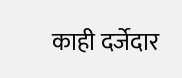काही दर्जेदार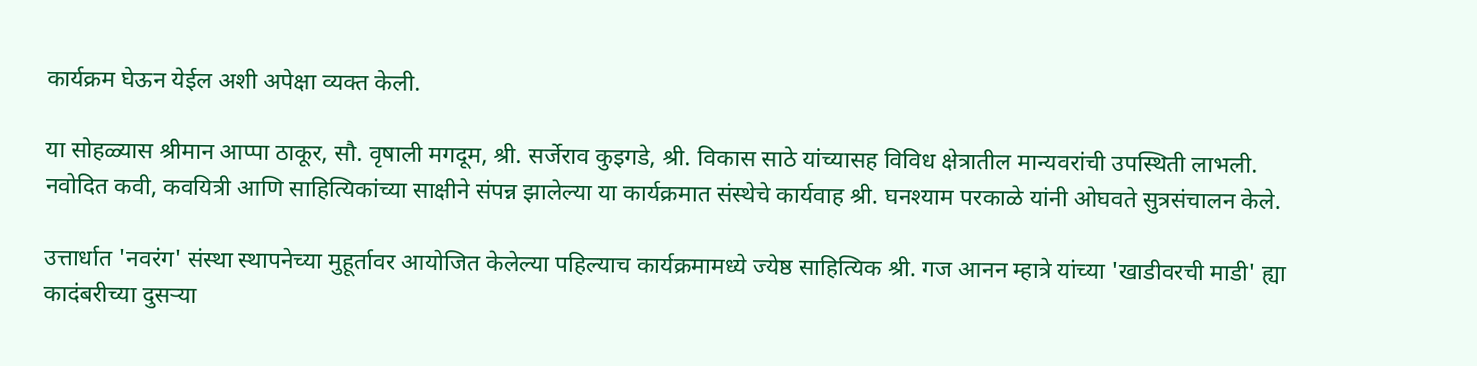कार्यक्रम घेऊन येईल अशी अपेक्षा व्यक्त केली.

या सोहळ्यास श्रीमान आप्पा ठाकूर, सौ. वृषाली मगदूम, श्री. सर्जेराव कुइगडे, श्री. विकास साठे यांच्यासह विविध क्षेत्रातील मान्यवरांची उपस्थिती लाभली. नवोदित कवी, कवयित्री आणि साहित्यिकांच्या साक्षीने संपन्न झालेल्या या कार्यक्रमात संस्थेचे कार्यवाह श्री. घनश्याम परकाळे यांनी ओघवते सुत्रसंचालन केले.

उत्तार्धात 'नवरंग' संस्था स्थापनेच्या मुहूर्तावर आयोजित केलेल्या पहिल्याच कार्यक्रमामध्ये ज्येष्ठ साहित्यिक श्री. गज आनन म्हात्रे यांच्या 'खाडीवरची माडी' ह्या कादंबरीच्या दुसऱ्या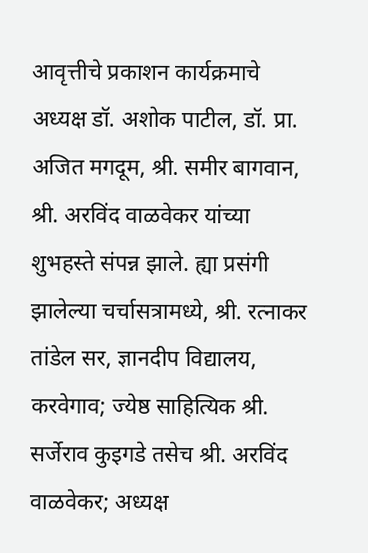आवृत्तीचे प्रकाशन कार्यक्रमाचे अध्यक्ष डॉ. अशोक पाटील, डॉ. प्रा. अजित मगदूम, श्री. समीर बागवान, श्री. अरविंद वाळवेकर यांच्या शुभहस्ते संपन्न झाले. ह्या प्रसंगी झालेल्या चर्चासत्रामध्ये, श्री. रत्नाकर तांडेल सर, ज्ञानदीप विद्यालय, करवेगाव; ज्येष्ठ साहित्यिक श्री. सर्जेराव कुइगडे तसेच श्री. अरविंद वाळवेकर; अध्यक्ष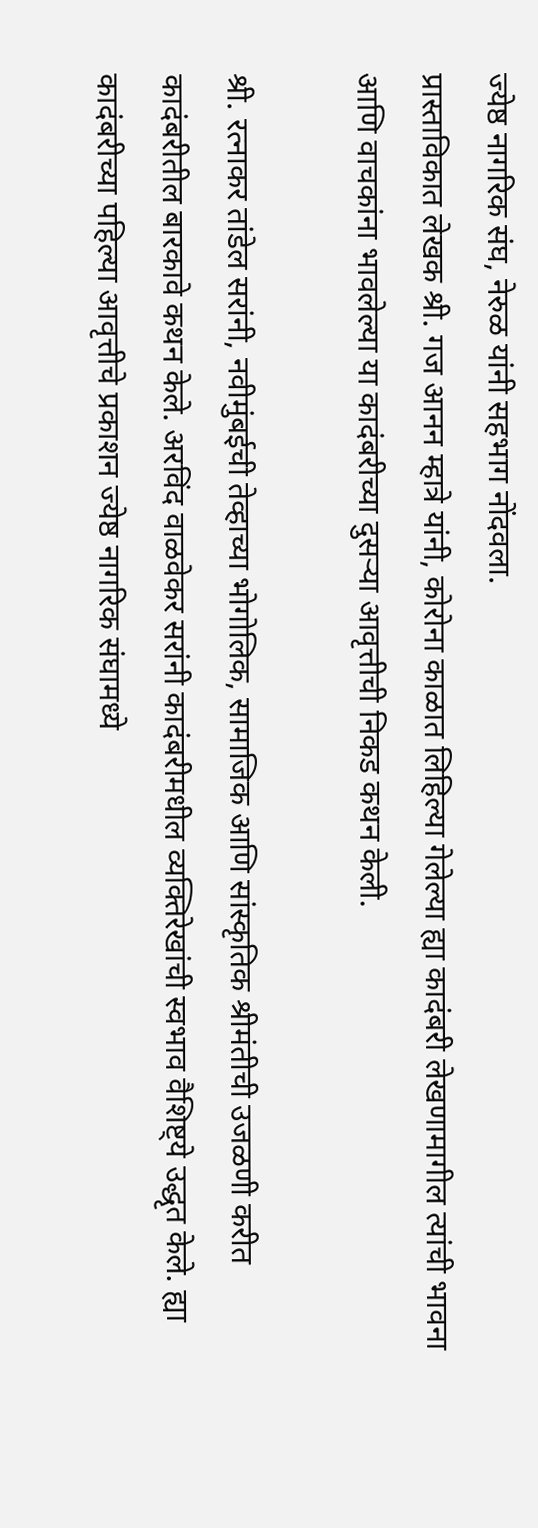ज्येष्ठ नागरिक संघ, नेरुळ यांनी सहभाग नोंदवला.
प्रास्ताविकात लेखक श्री. गज आनन म्हात्रे यांनी, कोरोना काळात लिहिल्या गेलेल्या ह्या कादंबरी लेखणामागील त्यांची भावना आणि वाचकांना भावलेल्या या कादंबरीच्या दुसऱ्या आवृत्तीची निकड कथन केली.

श्री. रत्नाकर तांडेल सरांनी, नवीमुंबईची तेव्हाच्या भोगोलिक, सामाजिक आणि सांस्कृतिक श्रीमंतीची उजळणी करीत कादंबरीतील बारकावे कथन केले. अरविंद वाळवेकर सरांनी कादंबरीमधील व्यक्तिरेखांची स्वभाव वैशिष्ट्ये उद्धृत केले. ह्या कादंबरीच्या पहिल्या आवृत्तीचे प्रकाशन ज्येष्ठ नागरिक संघामध्ये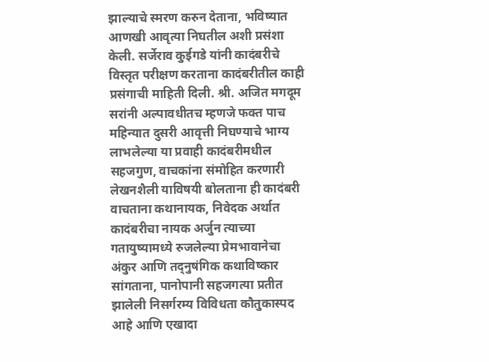झाल्याचे स्मरण करुन देताना, भविष्यात आणखी आवृत्या निघतील अशी प्रसंशा केली. सर्जेराव कुईगडे यांनी कादंबरीचे विस्तृत परीक्षण करताना कादंबरीतील काही प्रसंगाची माहिती दिली. श्री. अजित मगदूम सरांनी अल्पावधीतच म्हणजे फक्त पाच महिन्यात दुसरी आवृत्ती निघण्याचे भाग्य लाभलेल्या या प्रवाही कादंबरीमधील सहजगुण, वाचकांना संमोहित करणारी लेखनशैली याविषयी बोलताना ही कादंबरी वाचताना कथानायक, निवेदक अर्थात कादंबरीचा नायक अर्जुन त्याच्या गतायुष्यामध्ये रुजलेल्या प्रेमभावानेचा अंकुर आणि तद्नुषंगिक कथाविष्कार सांगताना, पानोपानी सहजगत्या प्रतीत झालेली निसर्गरम्य विविधता कौतुकास्पद आहे आणि एखादा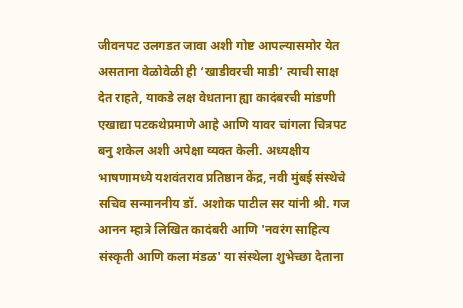जीवनपट उलगडत जावा अशी गोष्ट आपल्यासमोर येत असताना वेळोवेळी ही ‘खाडीवरची माडी’ त्याची साक्ष देत राहते, याकडे लक्ष वेधताना ह्या कादंबरची मांडणी एखाद्या पटकथेप्रमाणे आहे आणि यावर चांगला चित्रपट बनु शकेल अशी अपेक्षा व्यक्त केली. अध्यक्षीय भाषणामध्ये यशवंतराव प्रतिष्ठान केंद्र, नवी मुंबई संस्थेचे सचिव सन्माननीय डॉ. अशोक पाटील सर यांनी श्री. गज आनन म्हात्रे लिखित कादंबरी आणि 'नवरंग साहित्य संस्कृती आणि कला मंडळ' या संस्थेला शुभेच्छा देताना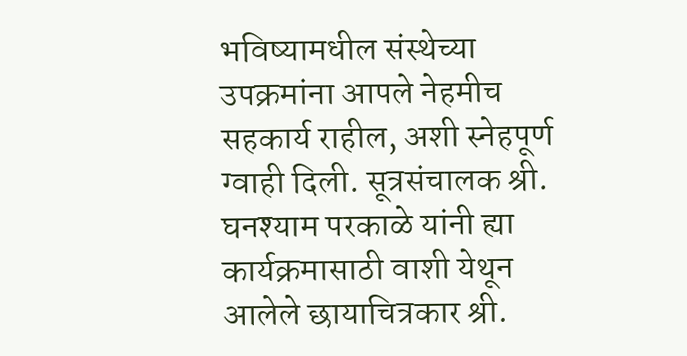भविष्यामधील संस्थेच्या उपक्रमांना आपले नेहमीच सहकार्य राहील, अशी स्नेहपूर्ण ग्वाही दिली. सूत्रसंचालक श्री. घनश्याम परकाळे यांनी ह्या कार्यक्रमासाठी वाशी येथून आलेले छायाचित्रकार श्री.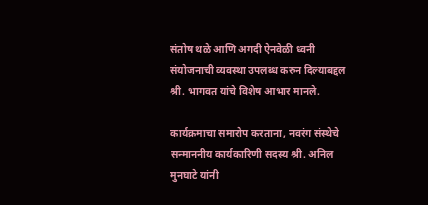संतोष थळे आणि अगदी ऐनवेळी ध्वनी संयोजनाची व्यवस्था उपलब्ध करुन दिल्याबद्दल श्री. भागवत यांचे विशेष आभार मानले.

कार्यक्रमाचा समारोप करताना, नवरंग संस्थेचे सन्माननीय कार्यकारिणी सदस्य श्री. अनिल मुनघाटे यांनी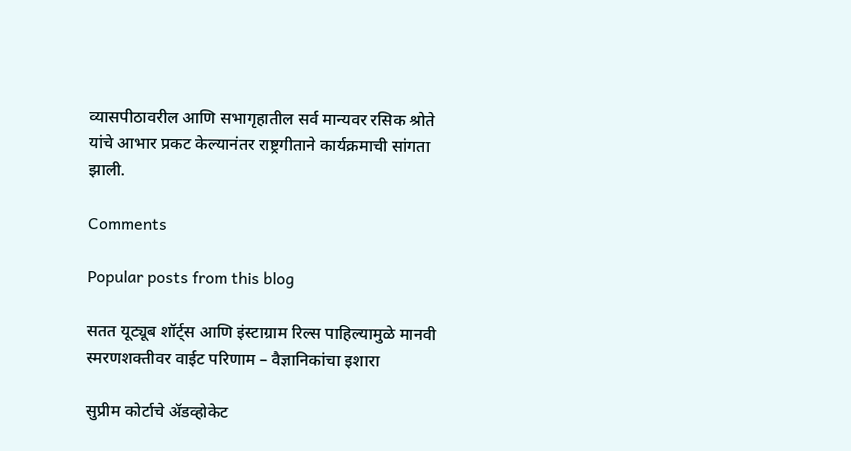व्यासपीठावरील आणि सभागृहातील सर्व मान्यवर रसिक श्रोते यांचे आभार प्रकट केल्यानंतर राष्ट्रगीताने कार्यक्रमाची सांगता झाली.

Comments

Popular posts from this blog

सतत यूट्यूब शॉर्ट्स आणि इंस्टाग्राम रिल्स पाहिल्यामुळे मानवी स्मरणशक्तीवर वाईट परिणाम – वैज्ञानिकांचा इशारा

सुप्रीम कोर्टाचे ॲडव्होकेट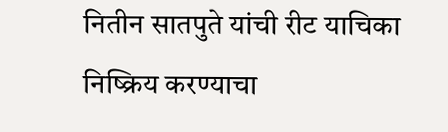नितीन सातपुते यांची रीट याचिका निष्क्रिय करण्याचा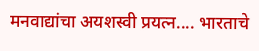मनवाद्यांचा अयशस्वी प्रयत्न.... भारताचे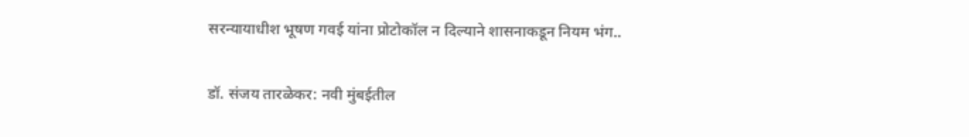सरन्यायाधीश भूषण गवई यांना प्रोटोकॉल न दिल्याने शासनाकडून नियम भंग..

डॉ. संजय तारळेकर: नवी मुंबईतील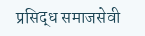प्रसिद्ध समाजसेवी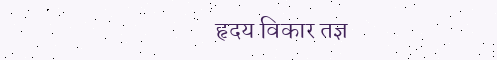हृदय विकार तज्ञ